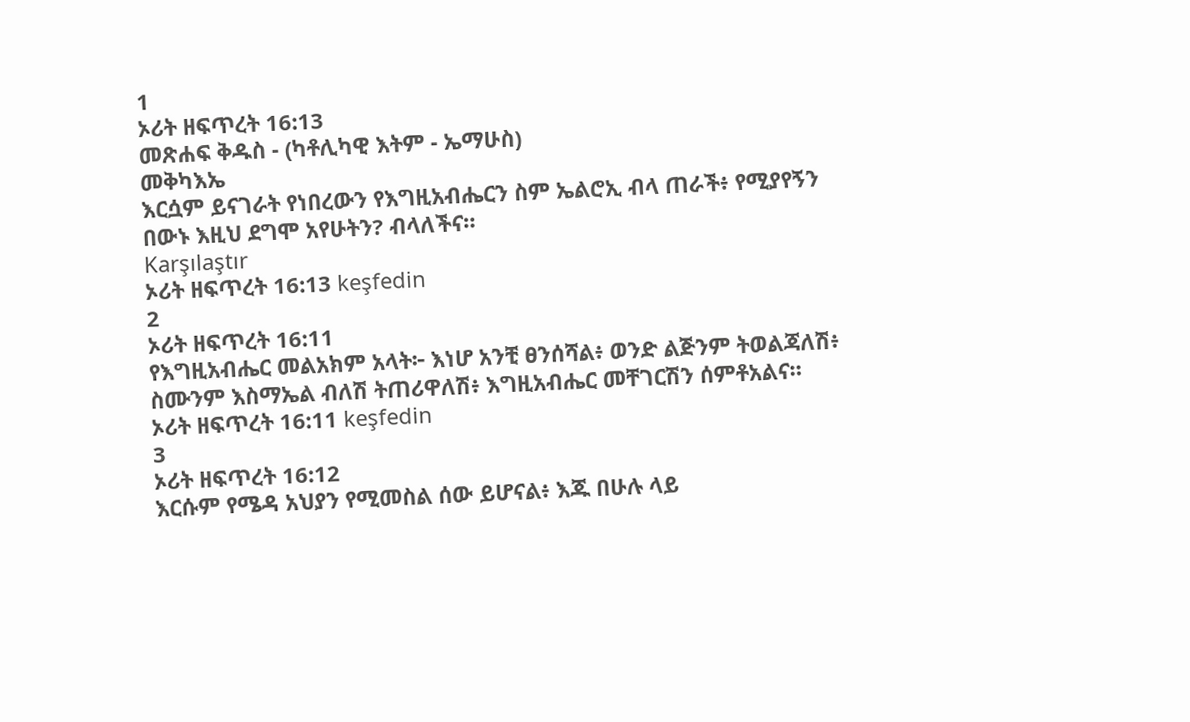1
ኦሪት ዘፍጥረት 16:13
መጽሐፍ ቅዱስ - (ካቶሊካዊ እትም - ኤማሁስ)
መቅካእኤ
እርሷም ይናገራት የነበረውን የእግዚአብሔርን ስም ኤልሮኢ ብላ ጠራች፥ የሚያየኝን በውኑ እዚህ ደግሞ አየሁትን? ብላለችና።
Karşılaştır
ኦሪት ዘፍጥረት 16:13 keşfedin
2
ኦሪት ዘፍጥረት 16:11
የእግዚአብሔር መልአክም አላት፦ እነሆ አንቺ ፀንሰሻል፥ ወንድ ልጅንም ትወልጃለሽ፥ ስሙንም እስማኤል ብለሽ ትጠሪዋለሽ፥ እግዚአብሔር መቸገርሽን ሰምቶአልና።
ኦሪት ዘፍጥረት 16:11 keşfedin
3
ኦሪት ዘፍጥረት 16:12
እርሱም የሜዳ አህያን የሚመስል ሰው ይሆናል፥ እጁ በሁሉ ላይ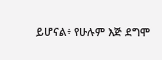ይሆናል፥ የሁሉም እጅ ደግሞ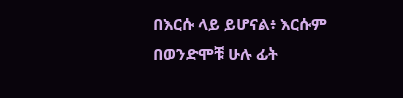በእርሱ ላይ ይሆናል፥ እርሱም በወንድሞቹ ሁሉ ፊት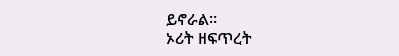ይኖራል።
ኦሪት ዘፍጥረት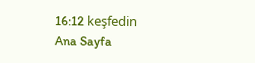16:12 keşfedin
Ana Sayfa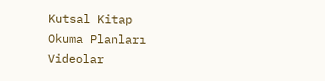Kutsal Kitap
Okuma Planları
Videolar